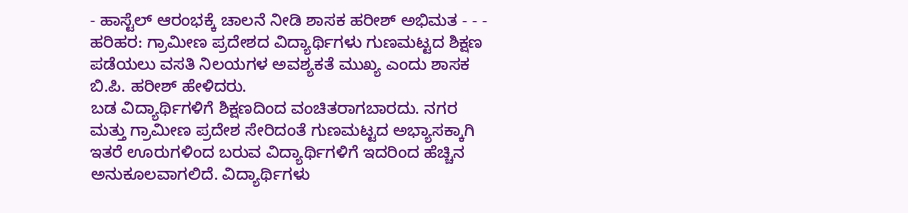- ಹಾಸ್ಟೆಲ್ ಆರಂಭಕ್ಕೆ ಚಾಲನೆ ನೀಡಿ ಶಾಸಕ ಹರೀಶ್ ಅಭಿಮತ - - - ಹರಿಹರ: ಗ್ರಾಮೀಣ ಪ್ರದೇಶದ ವಿದ್ಯಾರ್ಥಿಗಳು ಗುಣಮಟ್ಟದ ಶಿಕ್ಷಣ ಪಡೆಯಲು ವಸತಿ ನಿಲಯಗಳ ಅವಶ್ಯಕತೆ ಮುಖ್ಯ ಎಂದು ಶಾಸಕ ಬಿ.ಪಿ. ಹರೀಶ್ ಹೇಳಿದರು.
ಬಡ ವಿದ್ಯಾರ್ಥಿಗಳಿಗೆ ಶಿಕ್ಷಣದಿಂದ ವಂಚಿತರಾಗಬಾರದು. ನಗರ ಮತ್ತು ಗ್ರಾಮೀಣ ಪ್ರದೇಶ ಸೇರಿದಂತೆ ಗುಣಮಟ್ಟದ ಅಭ್ಯಾಸಕ್ಕಾಗಿ ಇತರೆ ಊರುಗಳಿಂದ ಬರುವ ವಿದ್ಯಾರ್ಥಿಗಳಿಗೆ ಇದರಿಂದ ಹೆಚ್ಚಿನ ಅನುಕೂಲವಾಗಲಿದೆ. ವಿದ್ಯಾರ್ಥಿಗಳು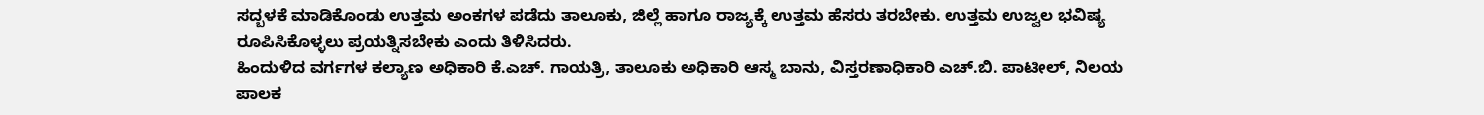ಸದ್ಬಳಕೆ ಮಾಡಿಕೊಂಡು ಉತ್ತಮ ಅಂಕಗಳ ಪಡೆದು ತಾಲೂಕು, ಜಿಲ್ಲೆ ಹಾಗೂ ರಾಜ್ಯಕ್ಕೆ ಉತ್ತಮ ಹೆಸರು ತರಬೇಕು. ಉತ್ತಮ ಉಜ್ವಲ ಭವಿಷ್ಯ ರೂಪಿಸಿಕೊಳ್ಳಲು ಪ್ರಯತ್ನಿಸಬೇಕು ಎಂದು ತಿಳಿಸಿದರು.
ಹಿಂದುಳಿದ ವರ್ಗಗಳ ಕಲ್ಯಾಣ ಅಧಿಕಾರಿ ಕೆ.ಎಚ್. ಗಾಯತ್ರಿ, ತಾಲೂಕು ಅಧಿಕಾರಿ ಆಸ್ಮ ಬಾನು, ವಿಸ್ತರಣಾಧಿಕಾರಿ ಎಚ್.ಬಿ. ಪಾಟೀಲ್, ನಿಲಯ ಪಾಲಕ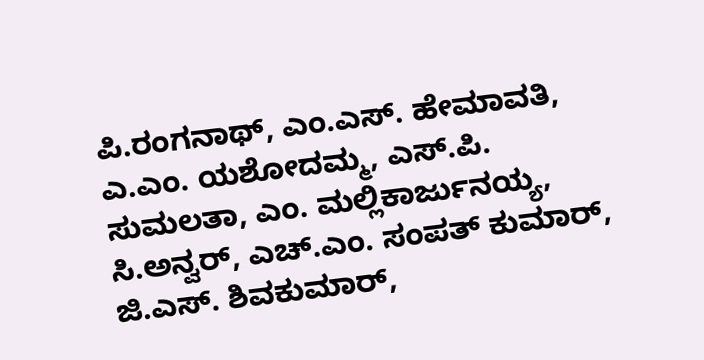ಪಿ.ರಂಗನಾಥ್, ಎಂ.ಎಸ್. ಹೇಮಾವತಿ, ಎ.ಎಂ. ಯಶೋದಮ್ಮ, ಎಸ್.ಪಿ. ಸುಮಲತಾ, ಎಂ. ಮಲ್ಲಿಕಾರ್ಜುನಯ್ಯ, ಸಿ.ಅನ್ವರ್, ಎಚ್.ಎಂ. ಸಂಪತ್ ಕುಮಾರ್, ಜಿ.ಎಸ್. ಶಿವಕುಮಾರ್,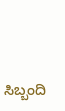ಸಿಬ್ಬಂದಿ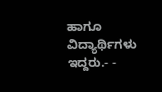ಹಾಗೂ ವಿದ್ಯಾರ್ಥಿಗಳು ಇದ್ದರು.- -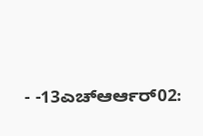- -13ಎಚ್ಆರ್ಆರ್02: